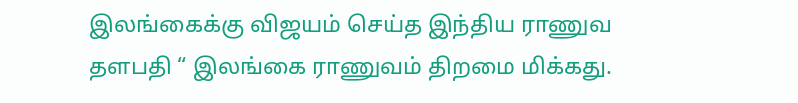இலங்கைக்கு விஜயம் செய்த இந்திய ராணுவ தளபதி “ இலங்கை ராணுவம் திறமை மிக்கது.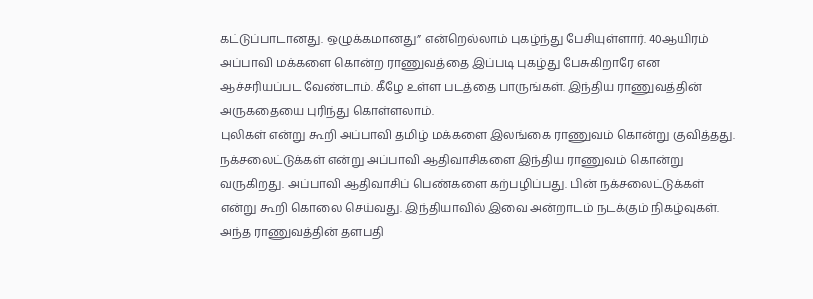கட்டுப்பாடானது. ஒழுக்கமானது” என்றெல்லாம் புகழ்ந்து பேசியுள்ளார். 40ஆயிரம் அப்பாவி மக்களை கொன்ற ராணுவத்தை இப்படி புகழ்து பேசுகிறாரே என ஆச்சரியப்பட வேண்டாம். கீழே உள்ள படத்தை பாருங்கள். இந்திய ராணுவத்தின் அருகதையை புரிந்து கொள்ளலாம்.
புலிகள் என்று கூறி அப்பாவி தமிழ் மக்களை இலங்கை ராணுவம் கொன்று குவித்தது. நக்சலைட்டுக்கள் என்று அப்பாவி ஆதிவாசிகளை இந்திய ராணுவம் கொன்று வருகிறது. அப்பாவி ஆதிவாசிப் பெண்களை கற்பழிப்பது. பின் நக்சலைட்டுக்கள் என்று கூறி கொலை செய்வது. இந்தியாவில் இவை அன்றாடம் நடக்கும் நிகழ்வுகள். அந்த ராணுவத்தின் தளபதி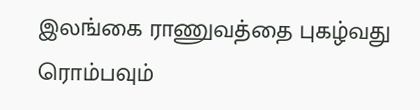இலங்கை ராணுவத்தை புகழ்வது ரொம்பவும்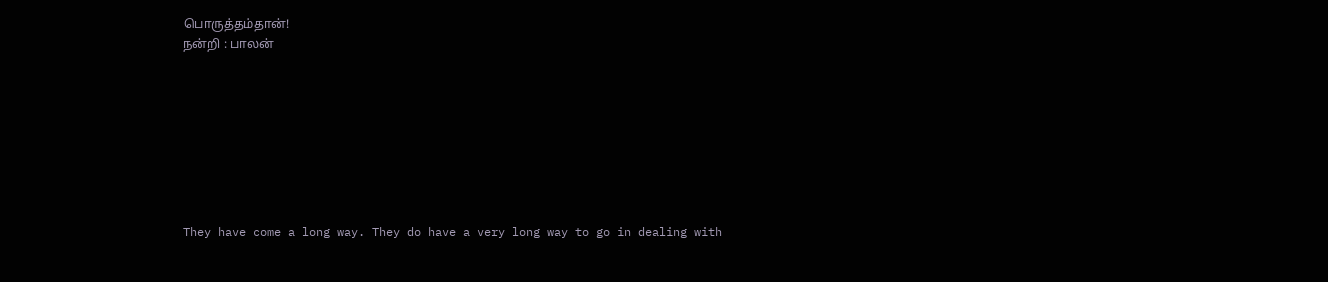பொருத்தம்தான்!
நன்றி : பாலன்








They have come a long way. They do have a very long way to go in dealing with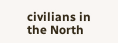civilians in the North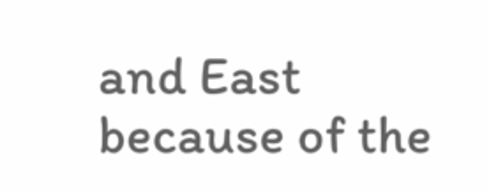and East because of the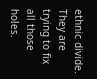ethnic divide. They are trying to fix all those holes.